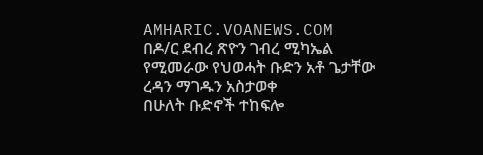AMHARIC.VOANEWS.COM
በዶ/ር ደብረ ጽዮን ገብረ ሚካኤል የሚመራው የህወሓት ቡድን አቶ ጌታቸው ረዳን ማገዱን አስታወቀ
በሁለት ቡድኖች ተከፍሎ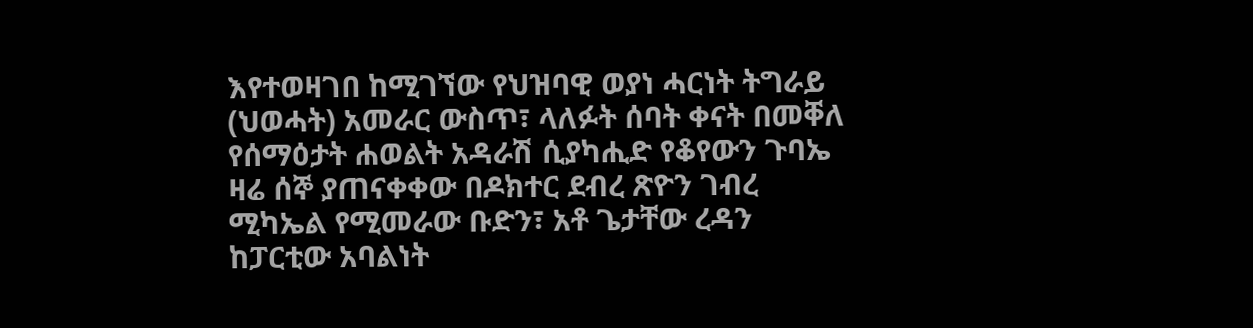እየተወዛገበ ከሚገኘው የህዝባዊ ወያነ ሓርነት ትግራይ (ህወሓት) አመራር ውስጥ፣ ላለፉት ሰባት ቀናት በመቐለ የሰማዕታት ሐወልት አዳራሽ ሲያካሒድ የቆየውን ጉባኤ ዛሬ ሰኞ ያጠናቀቀው በዶክተር ደብረ ጽዮን ገብረ ሚካኤል የሚመራው ቡድን፣ አቶ ጌታቸው ረዳን ከፓርቲው አባልነት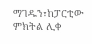ማገዱን፣ከፓርቲው ምክትል ሊቀ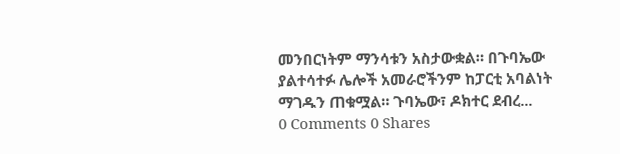መንበርነትም ማንሳቱን አስታውቋል። በጉባኤው ያልተሳተፉ ሌሎች አመራሮችንም ከፓርቲ አባልነት ማገዱን ጠቁሟል። ጉባኤው፣ ዶክተር ደብረ...
0 Comments 0 Shares